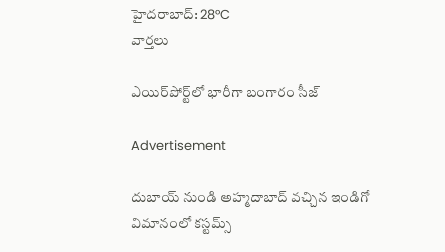హైదరాబాద్: 28°C
వార్తలు

ఎయిర్‌పోర్ట్‌లో భారీగా బంగారం సీజ్

Advertisement

దుబాయ్ నుండి అహ్మదాబాద్ వచ్చిన ఇండిగో విమానంలో కస్టమ్స్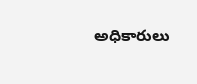అధికారులు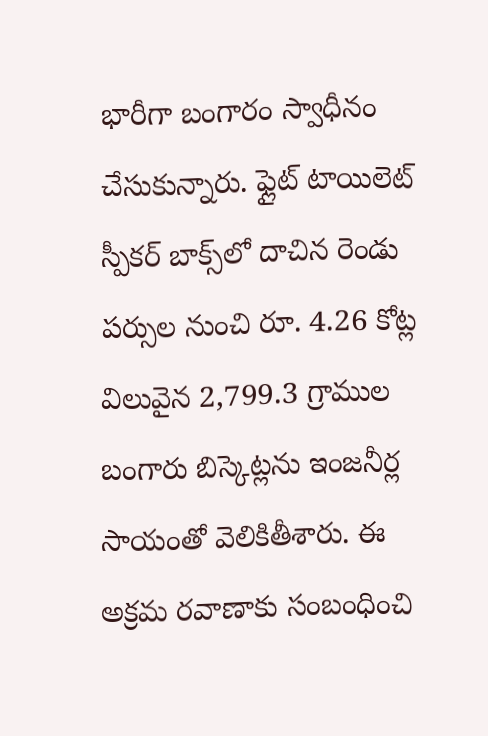భారీగా బంగారం స్వాధీనం చేసుకున్నారు. ఫ్లైట్ టాయిలెట్ స్పీకర్ బాక్స్‌లో దాచిన రెండు పర్సుల నుంచి రూ. 4.26 కోట్ల విలువైన 2,799.3 గ్రాముల బంగారు బిస్కెట్లను ఇంజనీర్ల సాయంతో వెలికితీశారు. ఈ అక్రమ రవాణాకు సంబంధించి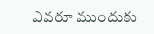ఎవరూ ముందుకు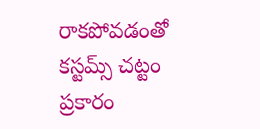రాకపోవడంతో కస్టమ్స్ చట్టం ప్రకారం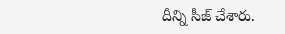దీన్ని సీజ్ చేశారు.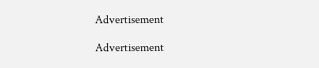Advertisement

Advertisement